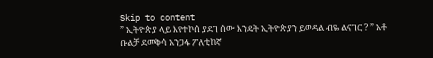Skip to content
” ኢትዮጵያ ላይ እየተኮሰ ያደገ ሰው እንዴት ኢትዮጵያን ይወዳል ብዬ ልናገር ? ” አቶ ቡልቻ ደመቅሳ አንጋፋ ፖለቲከኛ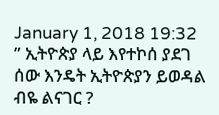January 1, 2018 19:32
” ኢትዮጵያ ላይ እየተኮሰ ያደገ ሰው እንዴት ኢትዮጵያን ይወዳል ብዬ ልናገር ?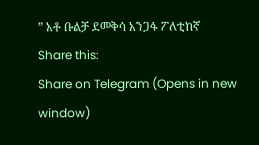” አቶ ቡልቻ ደመቅሳ አንጋፋ ፖለቲከኛ
Share this:
Share on Telegram (Opens in new window)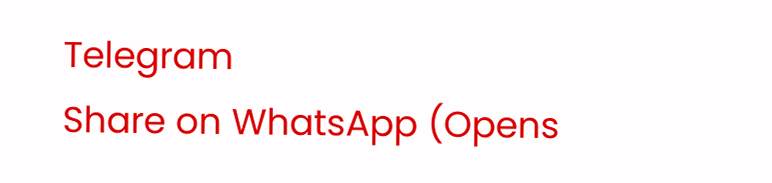Telegram
Share on WhatsApp (Opens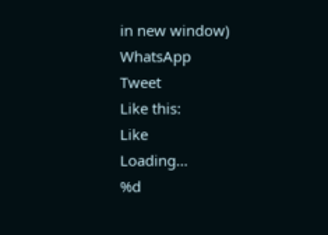in new window)
WhatsApp
Tweet
Like this:
Like
Loading…
%d